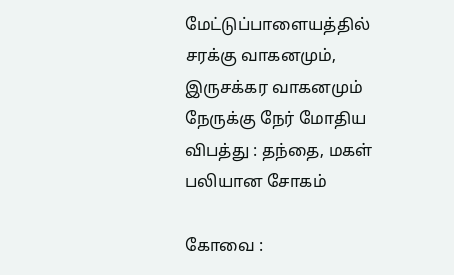மேட்டுப்பாளையத்தில் சரக்கு வாகனமும், இருசக்கர வாகனமும் நேருக்கு நேர் மோதிய விபத்து : தந்தை, மகள் பலியான சோகம்

கோவை :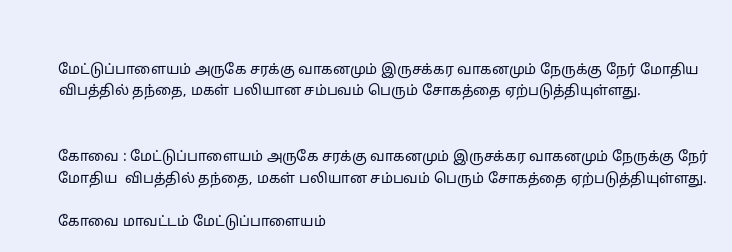மேட்டுப்பாளையம் அருகே சரக்கு வாகனமும் இருசக்கர வாகனமும் நேருக்கு நேர் மோதிய விபத்தில் தந்தை, மகள் பலியான சம்பவம் பெரும் சோகத்தை ஏற்படுத்தியுள்ளது.


கோவை : மேட்டுப்பாளையம் அருகே சரக்கு வாகனமும் இருசக்கர வாகனமும் நேருக்கு நேர் மோதிய  விபத்தில் தந்தை, மகள் பலியான சம்பவம் பெரும் சோகத்தை ஏற்படுத்தியுள்ளது.

கோவை மாவட்டம் மேட்டுப்பாளையம்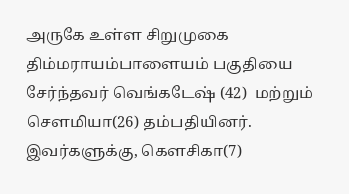அருகே உள்ள சிறுமுகை திம்மராயம்பாளையம் பகுதியை சேர்ந்தவர் வெங்கடேஷ் (42)  மற்றும் செளமியா(26) தம்பதியினர். இவர்களுக்கு, கெளசிகா(7)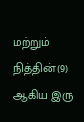மற்றும் நித்தின்(9) ஆகிய இரு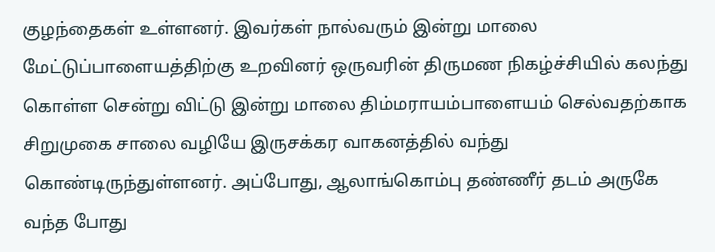குழந்தைகள் உள்ளனர். இவர்கள் நால்வரும் இன்று மாலை மேட்டுப்பாளையத்திற்கு உறவினர் ஒருவரின் திருமண நிகழ்ச்சியில் கலந்து கொள்ள சென்று விட்டு இன்று மாலை திம்மராயம்பாளையம் செல்வதற்காக சிறுமுகை சாலை வழியே இருசக்கர வாகனத்தில் வந்து கொண்டிருந்துள்ளனர். அப்போது, ஆலாங்கொம்பு தண்ணீர் தடம் அருகே வந்த போது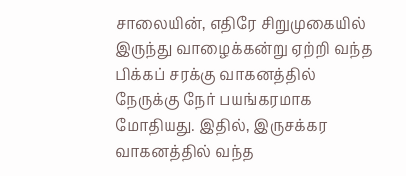சாலையின், எதிரே சிறுமுகையில் இருந்து வாழைக்கன்று ஏற்றி வந்த பிக்கப் சரக்கு வாகனத்தில் நேருக்கு நேர் பயங்கரமாக மோதியது. இதில், இருசக்கர வாகனத்தில் வந்த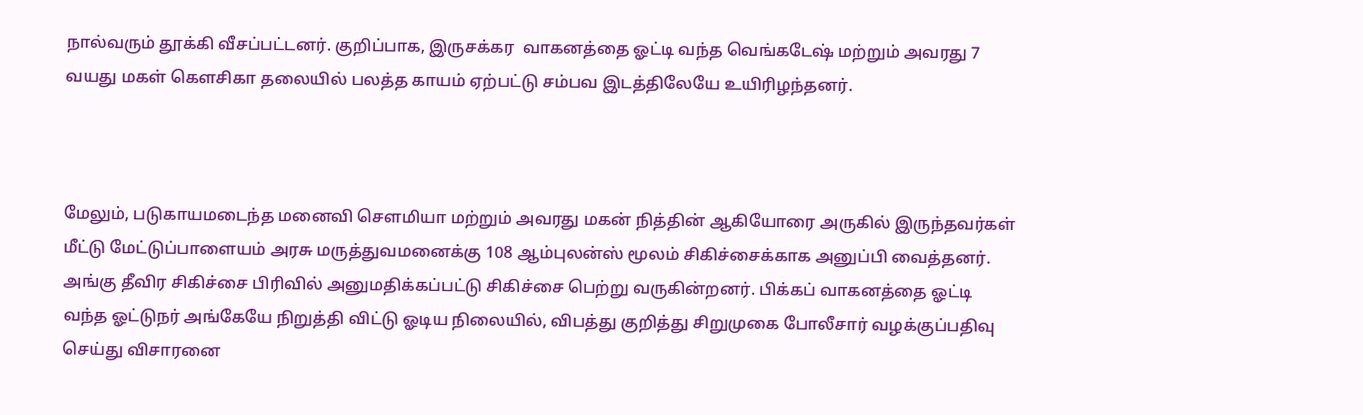நால்வரும் தூக்கி வீசப்பட்டனர். குறிப்பாக, இருசக்கர  வாகனத்தை ஓட்டி வந்த வெங்கடேஷ் மற்றும் அவரது 7 வயது மகள் கெளசிகா தலையில் பலத்த காயம் ஏற்பட்டு சம்பவ இடத்திலேயே உயிரிழந்தனர்.



மேலும், படுகாயமடைந்த மனைவி செளமியா மற்றும் அவரது மகன் நித்தின் ஆகியோரை அருகில் இருந்தவர்கள் மீட்டு மேட்டுப்பாளையம் அரசு மருத்துவமனைக்கு 108 ஆம்புலன்ஸ் மூலம் சிகிச்சைக்காக அனுப்பி வைத்தனர். அங்கு தீவிர சிகிச்சை பிரிவில் அனுமதிக்கப்பட்டு சிகிச்சை பெற்று வருகின்றனர். பிக்கப் வாகனத்தை ஓட்டி வந்த ஓட்டுநர் அங்கேயே நிறுத்தி விட்டு ஓடிய நிலையில், விபத்து குறித்து சிறுமுகை போலீசார் வழக்குப்பதிவு செய்து விசாரனை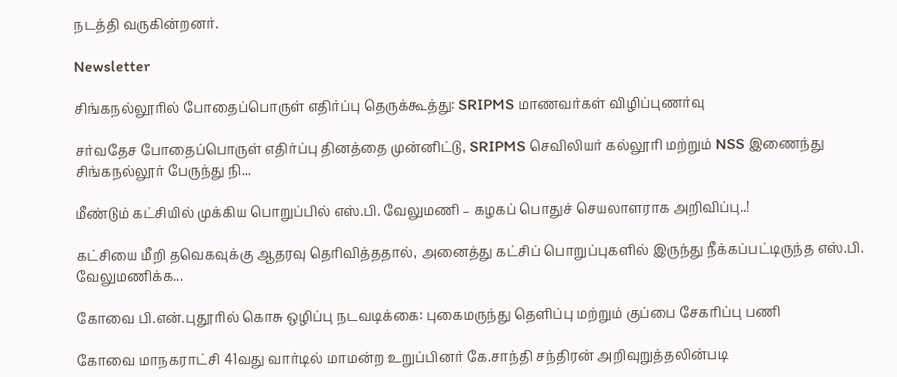நடத்தி வருகின்றனர்.

Newsletter

சிங்கநல்லூரில் போதைப்பொருள் எதிர்ப்பு தெருக்கூத்து: SRIPMS மாணவர்கள் விழிப்புணர்வு

சர்வதேச போதைப்பொருள் எதிர்ப்பு தினத்தை முன்னிட்டு, SRIPMS செவிலியர் கல்லூரி மற்றும் NSS இணைந்து சிங்கநல்லூர் பேருந்து நி...

மீண்டும் கட்சியில் முக்கிய பொறுப்பில் எஸ்.பி. வேலுமணி – கழகப் பொதுச் செயலாளராக அறிவிப்பு..!

கட்சியை மீறி தவெகவுக்கு ஆதரவு தெரிவித்ததால், அனைத்து கட்சிப் பொறுப்புகளில் இருந்து நீக்கப்பட்டிருந்த எஸ்.பி. வேலுமணிக்க...

கோவை பி.என்.புதூரில் கொசு ஒழிப்பு நடவடிக்கை: புகைமருந்து தெளிப்பு மற்றும் குப்பை சேகரிப்பு பணி

கோவை மாநகராட்சி 41வது வார்டில் மாமன்ற உறுப்பினர் கே.சாந்தி சந்திரன் அறிவுறுத்தலின்படி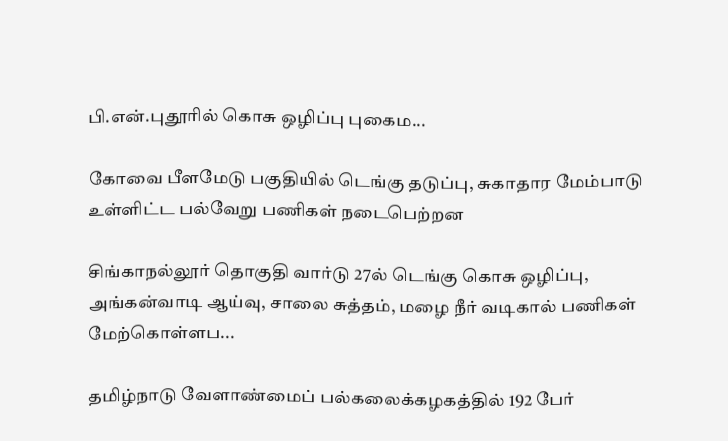பி.என்.புதூரில் கொசு ஒழிப்பு புகைம...

கோவை பீளமேடு பகுதியில் டெங்கு தடுப்பு, சுகாதார மேம்பாடு உள்ளிட்ட பல்வேறு பணிகள் நடைபெற்றன

சிங்காநல்லூர் தொகுதி வார்டு 27ல் டெங்கு கொசு ஒழிப்பு, அங்கன்வாடி ஆய்வு, சாலை சுத்தம், மழை நீர் வடிகால் பணிகள் மேற்கொள்ளப...

தமிழ்நாடு வேளாண்மைப் பல்கலைக்கழகத்தில் 192 பேர்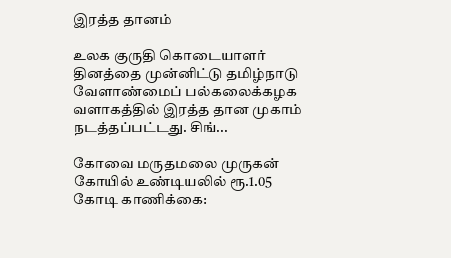இரத்த தானம்

உலக குருதி கொடையாளர் தினத்தை முன்னிட்டு தமிழ்நாடு வேளாண்மைப் பல்கலைக்கழக வளாகத்தில் இரத்த தான முகாம் நடத்தப்பட்டது. சிங்...

கோவை மருதமலை முருகன் கோயில் உண்டியலில் ரூ.1.05 கோடி காணிக்கை: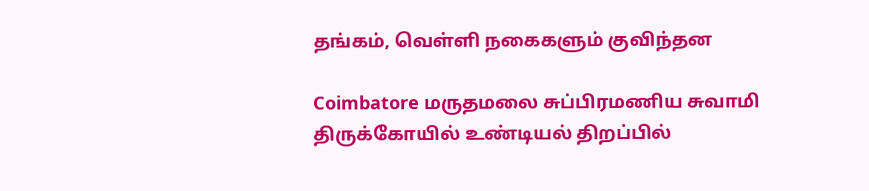தங்கம், வெள்ளி நகைகளும் குவிந்தன

Coimbatore மருதமலை சுப்பிரமணிய சுவாமி திருக்கோயில் உண்டியல் திறப்பில்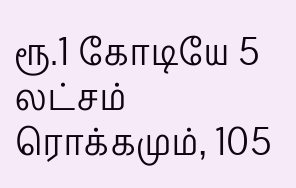ரூ.1 கோடியே 5 லட்சம் ரொக்கமும், 105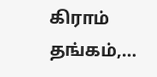கிராம் தங்கம்,...